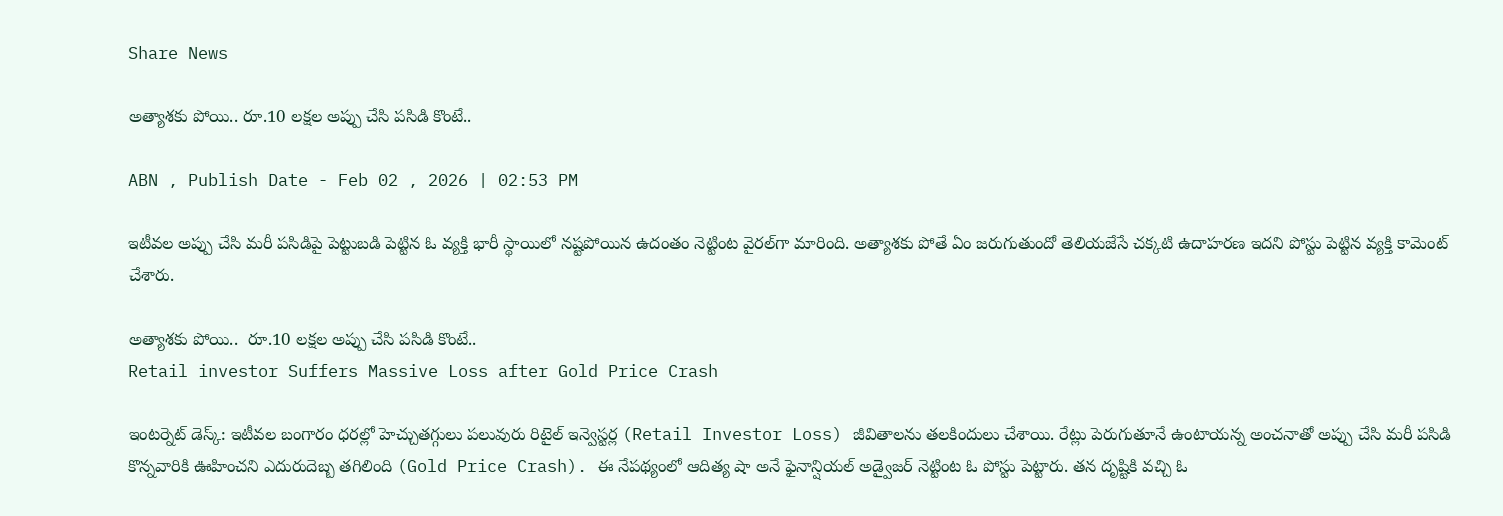Share News

అత్యాశకు పోయి.. రూ.10 లక్షల అప్పు చేసి పసిడి కొంటే..

ABN , Publish Date - Feb 02 , 2026 | 02:53 PM

ఇటీవల అప్పు చేసి మరీ పసిడిపై పెట్టుబడి పెట్టిన ఓ వ్యక్తి భారీ స్థాయిలో నష్టపోయిన ఉదంతం నెట్టింట వైరల్‌గా మారింది. అత్యాశకు పోతే ఏం జరుగుతుందో తెలియజేసే చక్కటి ఉదాహరణ ఇదని పోస్టు పెట్టిన వ్యక్తి కామెంట్ చేశారు.

అత్యాశకు పోయి..  రూ.10 లక్షల అప్పు చేసి పసిడి కొంటే..
Retail investor Suffers Massive Loss after Gold Price Crash

ఇంటర్నెట్ డెస్క్: ఇటీవల బంగారం ధరల్లో హెచ్చుతగ్గులు పలువురు రిటైల్ ఇన్వెస్టర్ల (Retail Investor Loss) జీవితాలను తలకిందులు చేశాయి. రేట్లు పెరుగుతూనే ఉంటాయన్న అంచనాతో అప్పు చేసి మరీ పసిడి కొన్నవారికి ఊహించని ఎదురుదెబ్బ తగిలింది (Gold Price Crash). ఈ నేపథ్యంలో ఆదిత్య షా అనే ఫైనాన్షియల్ అడ్వైజర్ నెట్టింట ఓ పోస్టు పెట్టారు. తన దృష్టికి వచ్చి ఓ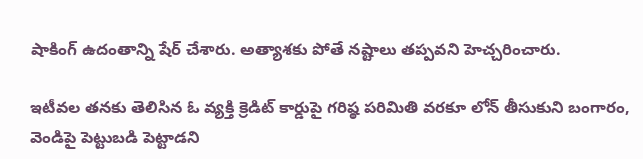షాకింగ్ ఉదంతాన్ని షేర్ చేశారు. అత్యాశకు పోతే నష్టాలు తప్పవని హెచ్చరించారు.

ఇటీవల తనకు తెలిసిన ఓ వ్యక్తి క్రెడిట్ కార్డుపై గరిష్ఠ పరిమితి వరకూ లోన్ తీసుకుని బంగారం, వెండిపై పెట్టుబడి పెట్టాడని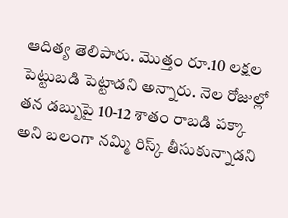ఆదిత్య తెలిపారు. మొత్తం రూ.10 లక్షల పెట్టుబడి పెట్టాడని అన్నారు. నెల రోజుల్లో తన డబ్బుపై 10-12 శాతం రాబడి పక్కా అని బలంగా నమ్మి రిస్క్ తీసుకున్నాడని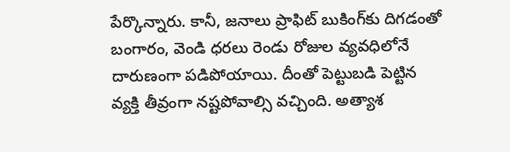పేర్కొన్నారు. కానీ, జనాలు ప్రాఫిట్ బుకింగ్‌కు దిగడంతో బంగారం, వెండి ధరలు రెండు రోజుల వ్యవధిలోనే దారుణంగా పడిపోయాయి. దీంతో పెట్టుబడి పెట్టిన వ్యక్తి తీవ్రంగా నష్టపోవాల్సి వచ్చింది. అత్యాశ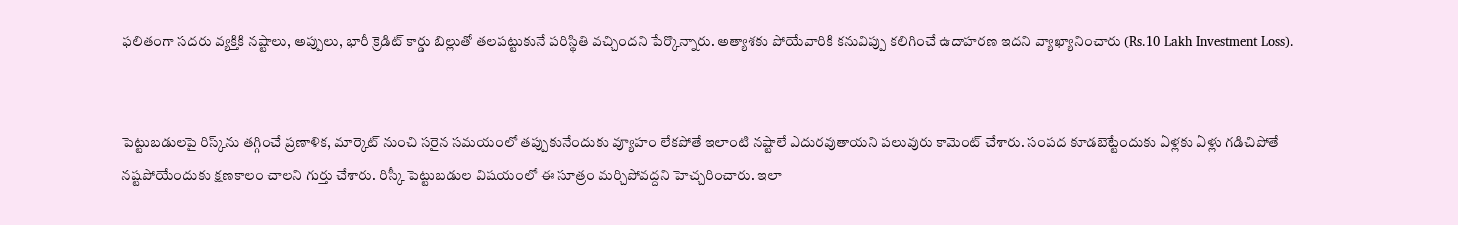ఫలితంగా సదరు వ్యక్తికి నష్టాలు, అప్పులు, భారీ క్రెడిట్ కార్డు బిల్లుతో తలపట్టుకునే పరిస్థితి వచ్చిందని పేర్కొన్నారు. అత్యాశకు పోయేవారికి కనువిప్పు కలిగించే ఉదాహరణ ఇదని వ్యాఖ్యానించారు (Rs.10 Lakh Investment Loss).


పెట్టుబడులపై రిస్క్‌ను తగ్గించే ప్రణాళిక, మార్కెట్ నుంచి సరైన సమయంలో తప్పుకునేందుకు వ్యూహం లేకపోతే ఇలాంటి నష్టాలే ఎదురవుతాయని పలువురు కామెంట్ చేశారు. సంపద కూడబెట్టేందుకు ఏళ్లకు ఏళ్లు గడిచిపోతే నష్టపోయేందుకు క్షణకాలం చాలని గుర్తు చేశారు. రిస్కీ పెట్టుబడుల విషయంలో ఈ సూత్రం మర్చిపోవద్దని హెచ్చరించారు. ఇలా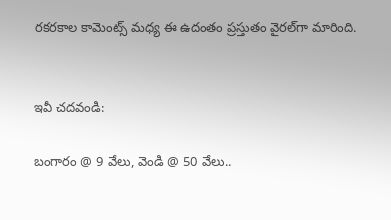రకరకాల కామెంట్స్ మధ్య ఈ ఉదంతం ప్రస్తుతం వైరల్‌గా మారింది.


ఇవీ చదవండి:

బంగారం @ 9 వేలు, వెండి @ 50 వేలు..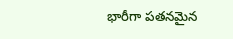భారీగా పతనమైన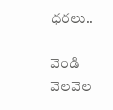ధరలు..

వెండి వెలవెల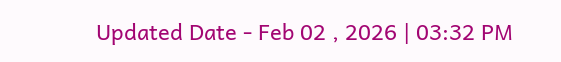Updated Date - Feb 02 , 2026 | 03:32 PM